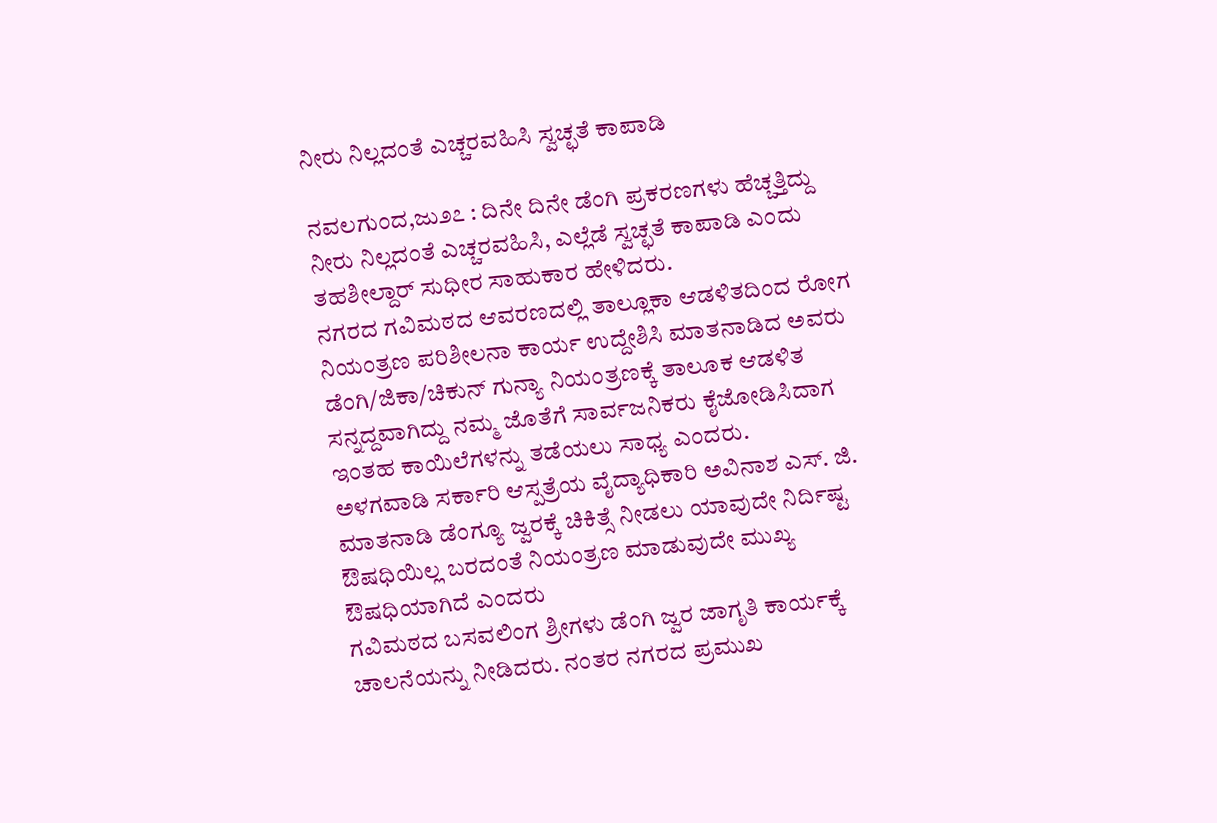ನೀರು ನಿಲ್ಲದಂತೆ ಎಚ್ಚರವಹಿಸಿ ಸ್ವಚ್ಛತೆ ಕಾಪಾಡಿ

ನವಲಗುಂದ,ಜು೨೭ : ದಿನೇ ದಿನೇ ಡೆಂಗಿ ಪ್ರಕರಣಗಳು ಹೆಚ್ಚತ್ತಿದ್ದು ನೀರು ನಿಲ್ಲದಂತೆ ಎಚ್ಚರವಹಿಸಿ, ಎಲ್ಲೆಡೆ ಸ್ವಚ್ಛತೆ ಕಾಪಾಡಿ ಎಂದು ತಹಶೀಲ್ದಾರ್ ಸುಧೀರ ಸಾಹುಕಾರ ಹೇಳಿದರು.
ನಗರದ ಗವಿಮಠದ ಆವರಣದಲ್ಲಿ ತಾಲ್ಲೂಕಾ ಆಡಳಿತದಿಂದ ರೋಗ ನಿಯಂತ್ರಣ ಪರಿಶೀಲನಾ ಕಾರ್ಯ ಉದ್ದೇಶಿಸಿ ಮಾತನಾಡಿದ ಅವರು ಡೆಂಗಿ/ಜಿಕಾ/ಚಿಕುನ್ ಗುನ್ಯಾ ನಿಯಂತ್ರಣಕ್ಕೆ ತಾಲೂಕ ಆಡಳಿತ ಸನ್ನದ್ದವಾಗಿದ್ದು ನಮ್ಮ ಜೊತೆಗೆ ಸಾರ್ವಜನಿಕರು ಕೈಜೋಡಿಸಿದಾಗ ಇಂತಹ ಕಾಯಿಲೆಗಳನ್ನು ತಡೆಯಲು ಸಾಧ್ಯ ಎಂದರು.
ಅಳಗವಾಡಿ ಸರ್ಕಾರಿ ಆಸ್ಪತ್ರೆಯ ವೈದ್ಯಾಧಿಕಾರಿ ಅವಿನಾಶ ಎಸ್. ಜಿ. ಮಾತನಾಡಿ ಡೆಂಗ್ಯೂ ಜ್ವರಕ್ಕೆ ಚಿಕಿತ್ಸೆ ನೀಡಲು ಯಾವುದೇ ನಿರ್ದಿಷ್ಟ ಔಷಧಿಯಿಲ್ಲ ಬರದಂತೆ ನಿಯಂತ್ರಣ ಮಾಡುವುದೇ ಮುಖ್ಯ ಔಷಧಿಯಾಗಿದೆ ಎಂದರು
ಗವಿಮಠದ ಬಸವಲಿಂಗ ಶ್ರೀಗಳು ಡೆಂಗಿ ಜ್ವರ ಜಾಗೃತಿ ಕಾರ್ಯಕ್ಕೆ ಚಾಲನೆಯನ್ನು ನೀಡಿದರು. ನಂತರ ನಗರದ ಪ್ರಮುಖ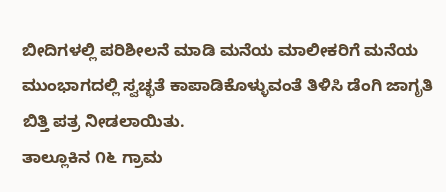ಬೀದಿಗಳಲ್ಲಿ ಪರಿಶೀಲನೆ ಮಾಡಿ ಮನೆಯ ಮಾಲೀಕರಿಗೆ ಮನೆಯ ಮುಂಭಾಗದಲ್ಲಿ ಸ್ವಚ್ಛತೆ ಕಾಪಾಡಿಕೊಳ್ಳುವಂತೆ ತಿಳಿಸಿ ಡೆಂಗಿ ಜಾಗೃತಿ ಬಿತ್ತಿ ಪತ್ರ ನೀಡಲಾಯಿತು.
ತಾಲ್ಲೂಕಿನ ೧೬ ಗ್ರಾಮ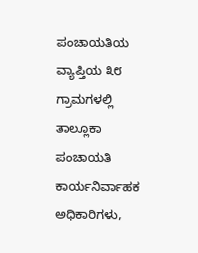ಪಂಚಾಯತಿಯ ವ್ಯಾಪ್ತಿಯ ೩೮ ಗ್ರಾಮಗಳಲ್ಲಿ ತಾಲ್ಲೂಕಾ ಪಂಚಾಯತಿ ಕಾರ್ಯನಿರ್ವಾಹಕ ಅಧಿಕಾರಿಗಳು,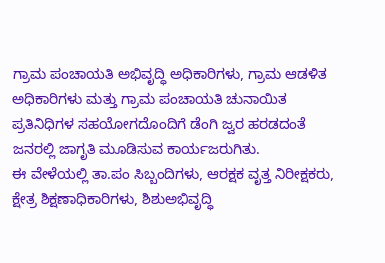ಗ್ರಾಮ ಪಂಚಾಯತಿ ಅಭಿವೃದ್ಧಿ ಅಧಿಕಾರಿಗಳು, ಗ್ರಾಮ ಆಡಳಿತ ಅಧಿಕಾರಿಗಳು ಮತ್ತು ಗ್ರಾಮ ಪಂಚಾಯತಿ ಚುನಾಯಿತ ಪ್ರತಿನಿಧಿಗಳ ಸಹಯೋಗದೊಂದಿಗೆ ಡೆಂಗಿ ಜ್ವರ ಹರಡದಂತೆ ಜನರಲ್ಲಿ ಜಾಗೃತಿ ಮೂಡಿಸುವ ಕಾರ್ಯಜರುಗಿತು.
ಈ ವೇಳೆಯಲ್ಲಿ ತಾ.ಪಂ ಸಿಬ್ಬಂದಿಗಳು, ಆರಕ್ಷಕ ವೃತ್ತ ನಿರೀಕ್ಷಕರು, ಕ್ಷೇತ್ರ ಶಿಕ್ಷಣಾಧಿಕಾರಿಗಳು, ಶಿಶುಅಭಿವೃದ್ಧಿ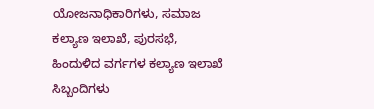ಯೋಜನಾಧಿಕಾರಿಗಳು, ಸಮಾಜ ಕಲ್ಯಾಣ ಇಲಾಖೆ, ಪುರಸಭೆ, ಹಿಂದುಳಿದ ವರ್ಗಗಳ ಕಲ್ಯಾಣ ಇಲಾಖೆ ಸಿಬ್ಬಂದಿಗಳು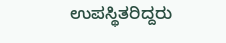ಉಪಸ್ಥಿತರಿದ್ದರು